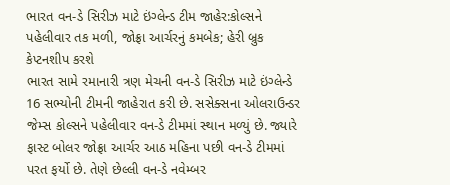ભારત વન-ડે સિરીઝ માટે ઇંગ્લેન્ડ ટીમ જાહેર:કોલ્સને પહેલીવાર તક મળી, જોફ્રા આર્ચરનું કમબેક; હેરી બ્રુક કેપ્ટનશીપ કરશે
ભારત સામે રમાનારી ત્રણ મેચની વન-ડે સિરીઝ માટે ઇંગ્લેન્ડે 16 સભ્યોની ટીમની જાહેરાત કરી છે. સસેક્સના ઓલરાઉન્ડર જેમ્સ કોલ્સને પહેલીવાર વન-ડે ટીમમાં સ્થાન મળ્યું છે. જ્યારે ફાસ્ટ બોલર જોફ્રા આર્ચર આઠ મહિના પછી વન-ડે ટીમમાં પરત ફર્યો છે. તેણે છેલ્લી વન-ડે નવેમ્બર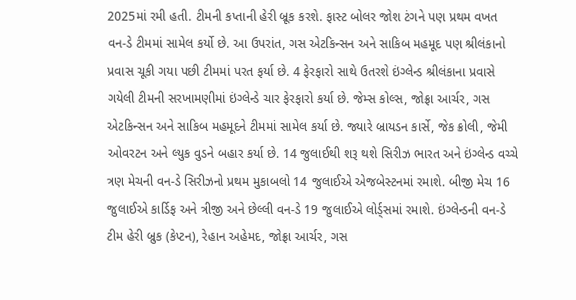2025માં રમી હતી. ટીમની કપ્તાની હેરી બ્રૂક કરશે. ફાસ્ટ બોલર જોશ ટંગને પણ પ્રથમ વખત વન-ડે ટીમમાં સામેલ કર્યો છે. આ ઉપરાંત, ગસ એટકિન્સન અને સાકિબ મહમૂદ પણ શ્રીલંકાનો પ્રવાસ ચૂકી ગયા પછી ટીમમાં પરત ફર્યા છે. 4 ફેરફારો સાથે ઉતરશે ઇંગ્લેન્ડ શ્રીલંકાના પ્રવાસે ગયેલી ટીમની સરખામણીમાં ઇંગ્લેન્ડે ચાર ફેરફારો કર્યા છે. જેમ્સ કોલ્સ, જોફ્રા આર્ચર, ગસ એટકિન્સન અને સાકિબ મહમૂદને ટીમમાં સામેલ કર્યા છે. જ્યારે બ્રાયડન કાર્સે, જેક ક્રોલી, જેમી ઓવરટન અને લ્યુક વુડને બહાર કર્યા છે. 14 જુલાઈથી શરૂ થશે સિરીઝ ભારત અને ઇંગ્લેન્ડ વચ્ચે ત્રણ મેચની વન-ડે સિરીઝનો પ્રથમ મુકાબલો 14 જુલાઈએ એજબેસ્ટનમાં રમાશે. બીજી મેચ 16 જુલાઈએ કાર્ડિફ અને ત્રીજી અને છેલ્લી વન-ડે 19 જુલાઈએ લોર્ડ્સમાં રમાશે. ઇંગ્લેન્ડની વન-ડે ટીમ હેરી બ્રુક (કેપ્ટન), રેહાન અહેમદ, જોફ્રા આર્ચર, ગસ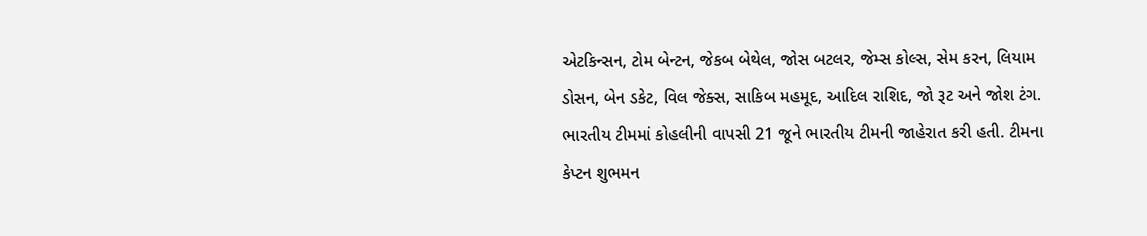એટકિન્સન, ટોમ બેન્ટન, જેકબ બેથેલ, જોસ બટલર, જેમ્સ કોલ્સ, સેમ કરન, લિયામ ડોસન, બેન ડકેટ, વિલ જેક્સ, સાકિબ મહમૂદ, આદિલ રાશિદ, જો રૂટ અને જોશ ટંગ. ભારતીય ટીમમાં કોહલીની વાપસી 21 જૂને ભારતીય ટીમની જાહેરાત કરી હતી. ટીમના કેપ્ટન શુભમન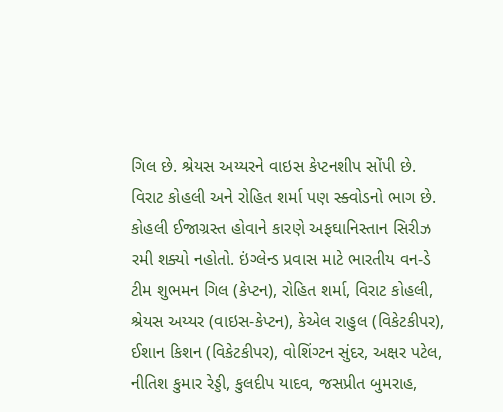ગિલ છે. શ્રેયસ અય્યરને વાઇસ કેપ્ટનશીપ સોંપી છે. વિરાટ કોહલી અને રોહિત શર્મા પણ સ્ક્વોડનો ભાગ છે. કોહલી ઈજાગ્રસ્ત હોવાને કારણે અફઘાનિસ્તાન સિરીઝ રમી શક્યો નહોતો. ઇંગ્લેન્ડ પ્રવાસ માટે ભારતીય વન-ડે ટીમ શુભમન ગિલ (કેપ્ટન), રોહિત શર્મા, વિરાટ કોહલી, શ્રેયસ અય્યર (વાઇસ-કેપ્ટન), કેએલ રાહુલ (વિકેટકીપર), ઈશાન કિશન (વિકેટકીપર), વોશિંગ્ટન સુંદર, અક્ષર પટેલ, નીતિશ કુમાર રેડ્ડી, કુલદીપ યાદવ, જસપ્રીત બુમરાહ,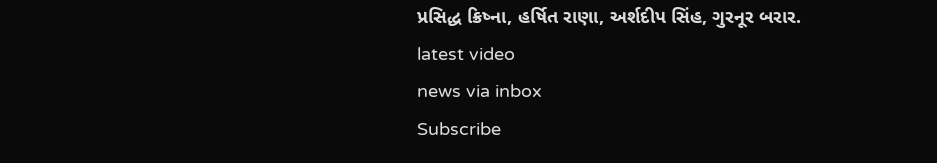પ્રસિદ્ધ ક્રિષ્ના, હર્ષિત રાણા, અર્શદીપ સિંહ, ગુરનૂર બરાર.
latest video
news via inbox
Subscribe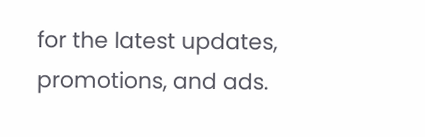for the latest updates, promotions, and ads.